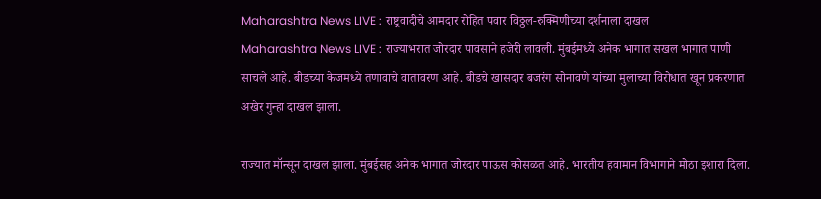Maharashtra News LIVE : राष्ट्रवादीचे आमदार रोहित पवार विठ्ठल-रुक्मिणीच्या दर्शनाला दाखल
Maharashtra News LIVE : राज्याभरात जोरदार पावसाने हजेरी लावली. मुंबईमध्ये अनेक भागात सखल भागात पाणी साचले आहे. बीडच्या केजमध्ये तणावाचे वातावरण आहे. बीडचे खासदार बजरंग सोनावणे यांच्या मुलाच्या विरोधात खून प्रकरणात अखेर गुन्हा दाखल झाला.

राज्यात मॉन्सून दाखल झाला. मुंबईसह अनेक भागात जोरदार पाऊस कोसळत आहे. भारतीय हवामान विभागाने मोठा इशारा दिला.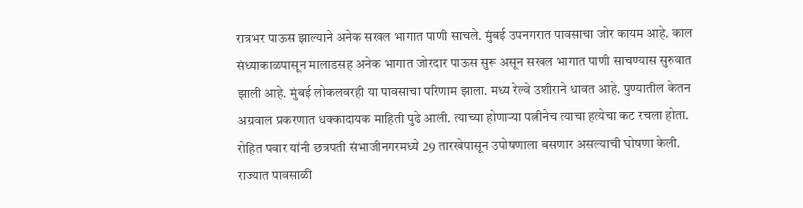रात्रभर पाऊस झाल्याने अनेक सखल भागात पाणी साचले. मुंबई उपनगरात पावसाचा जोर कायम आहे. काल संध्याकाळपासून मालाडसह अनेक भागात जोरदार पाऊस सुरू असून सखल भागात पाणी साचण्यास सुरुवात झाली आहे. मुंबई लोकलवरही या पावसाचा परिणाम झाला. मध्य रेल्वे उशीराने धावत आहे. पुण्यातील केतन अग्रवाल प्रकरणात धक्कादायक माहिती पुढे आली. त्याच्या होणाऱ्या पत्नीनेच त्याचा हत्येचा कट रचला होता. रोहित पवार यांनी छत्रपती संभाजीनगरमध्ये 29 तारखेपासून उपोषणाला बसणार असल्याची घोषणा केली. राज्यात पावसाळी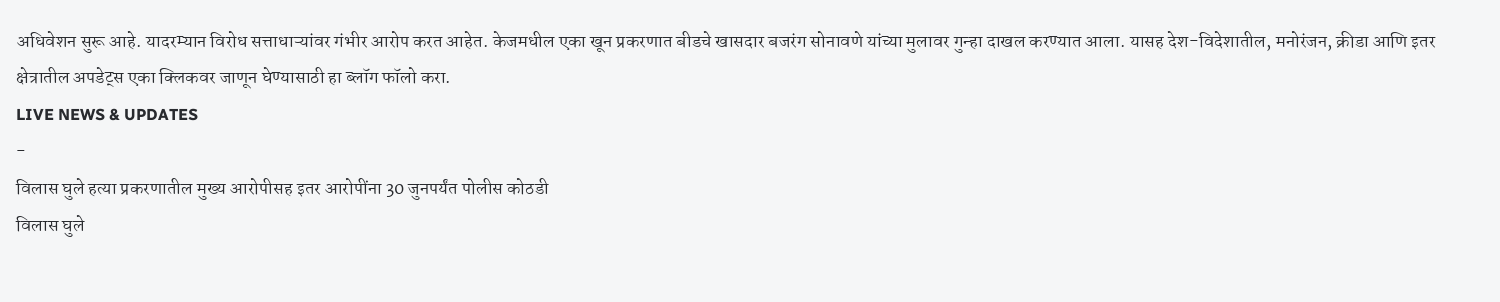अधिवेशन सुरू आहे. यादरम्यान विरोध सत्ताधाऱ्यांवर गंभीर आरोप करत आहेत. केजमधील एका खून प्रकरणात बीडचे खासदार बजरंग सोनावणे यांच्या मुलावर गुन्हा दाखल करण्यात आला. यासह देश-विदेशातील, मनोरंजन, क्रीडा आणि इतर क्षेत्रातील अपडेट्स एका क्लिकवर जाणून घेण्यासाठी हा ब्लॉग फॉलो करा.
LIVE NEWS & UPDATES
-
विलास घुले हत्या प्रकरणातील मुख्य आरोपीसह इतर आरोपींना 30 जुनपर्यंत पोलीस कोठडी
विलास घुले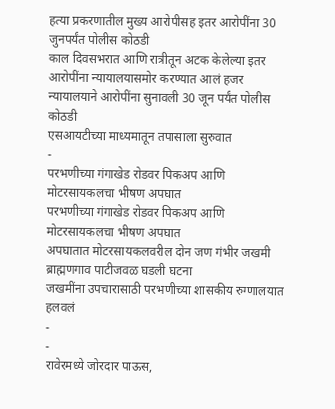हत्या प्रकरणातील मुख्य आरोपीसह इतर आरोपींना 30 जुनपर्यंत पोलीस कोठडी
काल दिवसभरात आणि रात्रीतून अटक केलेल्या इतर आरोपींना न्यायालयासमोर करण्यात आलं हजर
न्यायालयाने आरोपींना सुनावली 30 जून पर्यंत पोलीस कोठडी
एसआयटीच्या माध्यमातून तपासाला सुरुवात
-
परभणीच्या गंगाखेड रोडवर पिकअप आणि मोटरसायकलचा भीषण अपघात
परभणीच्या गंगाखेड रोडवर पिकअप आणि मोटरसायकलचा भीषण अपघात
अपघातात मोटरसायकलवरील दोन जण गंभीर जखमी
ब्राह्मणगाव पाटीजवळ घडली घटना
जखमींना उपचारासाठी परभणीच्या शासकीय रुग्णालयात हलवलं
-
-
रावेरमध्ये जोरदार पाऊस,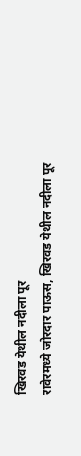खिरवड येथील नदीला पूर
रावेरमध्ये जोरदार पाऊस, खिरवड येथील नदीला पूर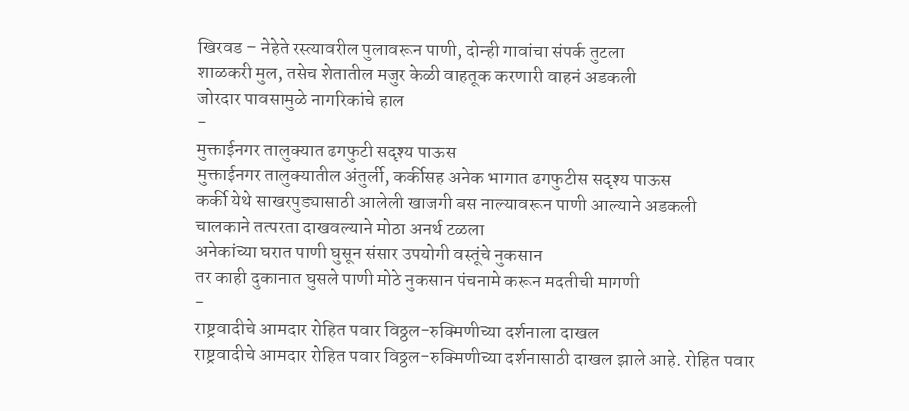खिरवड – नेहेते रस्त्यावरील पुलावरून पाणी, दोन्ही गावांचा संपर्क तुटला
शाळकरी मुल, तसेच शेतातील मजुर केळी वाहतूक करणारी वाहनं अडकली
जोरदार पावसामुळे नागरिकांचे हाल
-
मुक्ताईनगर तालुक्यात ढगफुटी सदृश्य पाऊस
मुक्ताईनगर तालुक्यातील अंतुर्ली, कर्कीसह अनेक भागात ढगफुटीस सदृश्य पाऊस
कर्की येथे साखरपुड्यासाठी आलेली खाजगी बस नाल्यावरून पाणी आल्याने अडकली
चालकाने तत्परता दाखवल्याने मोठा अनर्थ टळला
अनेकांच्या घरात पाणी घुसून संसार उपयोगी वस्तूंचे नुकसान
तर काही दुकानात घुसले पाणी मोठे नुकसान पंचनामे करून मदतीची मागणी
-
राष्ट्रवादीचे आमदार रोहित पवार विठ्ठल-रुक्मिणीच्या दर्शनाला दाखल
राष्ट्रवादीचे आमदार रोहित पवार विठ्ठल-रुक्मिणीच्या दर्शनासाठी दाखल झाले आहे. रोहित पवार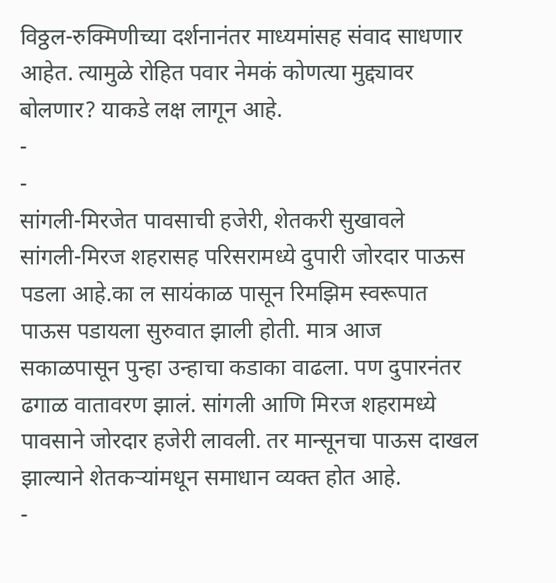विठ्ठल-रुक्मिणीच्या दर्शनानंतर माध्यमांसह संवाद साधणार आहेत. त्यामुळे रोहित पवार नेमकं कोणत्या मुद्द्यावर बोलणार? याकडे लक्ष लागून आहे.
-
-
सांगली-मिरजेत पावसाची हजेरी, शेतकरी सुखावले
सांगली-मिरज शहरासह परिसरामध्ये दुपारी जोरदार पाऊस पडला आहे.का ल सायंकाळ पासून रिमझिम स्वरूपात पाऊस पडायला सुरुवात झाली होती. मात्र आज सकाळपासून पुन्हा उन्हाचा कडाका वाढला. पण दुपारनंतर ढगाळ वातावरण झालं. सांगली आणि मिरज शहरामध्ये पावसाने जोरदार हजेरी लावली. तर मान्सूनचा पाऊस दाखल झाल्याने शेतकऱ्यांमधून समाधान व्यक्त होत आहे.
-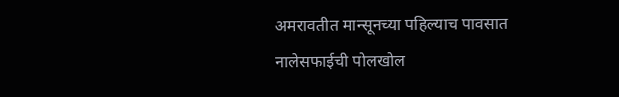अमरावतीत मान्सूनच्या पहिल्याच पावसात नालेसफाईची पोलखोल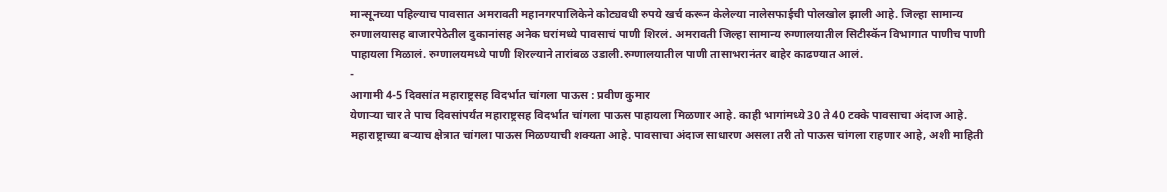मान्सूनच्या पहिल्याच पावसात अमरावती महानगरपालिकेने कोट्यवधी रुपये खर्च करून केलेल्या नालेसफाईची पोलखोल झाली आहे. जिल्हा सामान्य रुग्णालयासह बाजारपेठेतील दुकानांसह अनेक घरांमध्ये पावसाचं पाणी शिरलं. अमरावती जिल्हा सामान्य रुग्णालयातील सिटीस्कॅन विभागात पाणीच पाणी पाहायला मिळालं. रुग्णालयमध्ये पाणी शिरल्याने तारांबळ उडाली.रुग्णालयातील पाणी तासाभरानंतर बाहेर काढण्यात आलं.
-
आगामी 4-5 दिवसांत महाराष्ट्रसह विदर्भात चांगला पाऊस : प्रवीण कुमार
येणाऱ्या चार ते पाच दिवसांपर्यंत महाराष्ट्रसह विदर्भात चांगला पाऊस पाहायला मिळणार आहे. काही भागांमध्ये 30 ते 40 टक्के पावसाचा अंदाज आहे. महाराष्ट्राच्या बऱ्याच क्षेत्रात चांगला पाऊस मिळण्याची शक्यता आहे. पावसाचा अंदाज साधारण असला तरी तो पाऊस चांगला राहणार आहे, अशी माहिती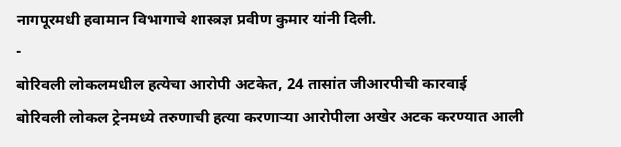नागपूरमधी हवामान विभागाचे शास्त्रज्ञ प्रवीण कुमार यांनी दिली.
-
बोरिवली लोकलमधील हत्येचा आरोपी अटकेत, 24 तासांत जीआरपीची कारवाई
बोरिवली लोकल ट्रेनमध्ये तरुणाची हत्या करणाऱ्या आरोपीला अखेर अटक करण्यात आली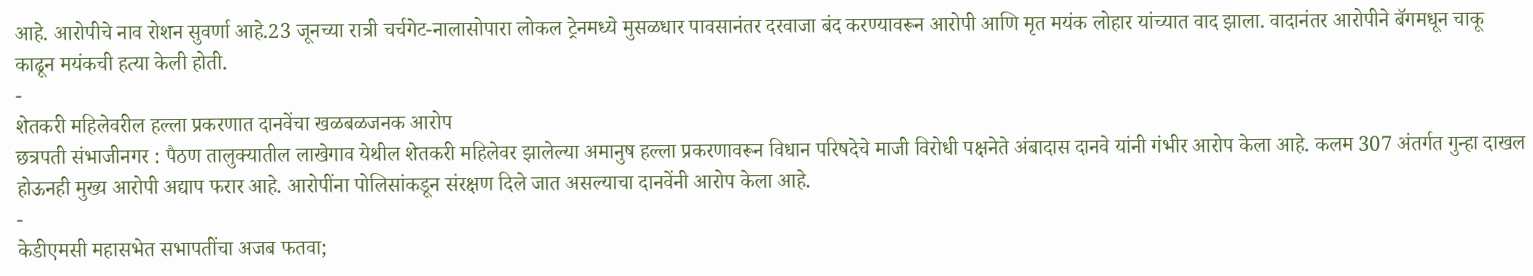आहे. आरोपीचे नाव रोशन सुवर्णा आहे.23 जूनच्या रात्री चर्चगेट-नालासोपारा लोकल ट्रेनमध्ये मुसळधार पावसानंतर दरवाजा बंद करण्यावरून आरोपी आणि मृत मयंक लोहार यांच्यात वाद झाला. वादानंतर आरोपीने बॅगमधून चाकू काढून मयंकची हत्या केली होती.
-
शेतकरी महिलेवरील हल्ला प्रकरणात दानवेंचा खळबळजनक आरोप
छत्रपती संभाजीनगर : पैठण तालुक्यातील लाखेगाव येथील शेतकरी महिलेवर झालेल्या अमानुष हल्ला प्रकरणावरून विधान परिषदेचे माजी विरोधी पक्षनेते अंबादास दानवे यांनी गंभीर आरोप केला आहे. कलम 307 अंतर्गत गुन्हा दाखल होऊनही मुख्य आरोपी अद्याप फरार आहे. आरोपींना पोलिसांकडून संरक्षण दिले जात असल्याचा दानवेंनी आरोप केला आहे.
-
केडीएमसी महासभेत सभापतींचा अजब फतवा;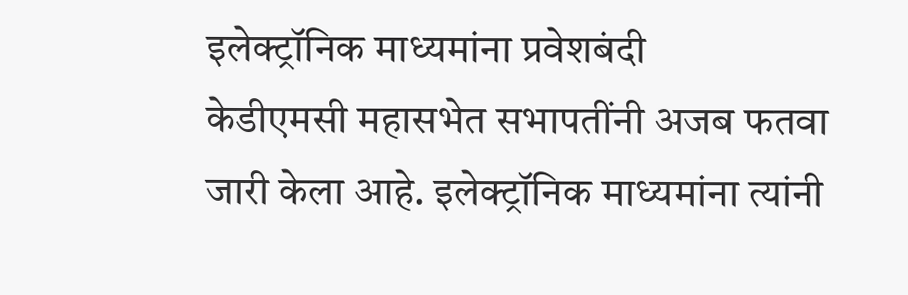इलेक्ट्रॉनिक माध्यमांना प्रवेशबंदी
केडीएमसी महासभेत सभापतींनी अजब फतवा जारी केला आहे. इलेक्ट्रॉनिक माध्यमांना त्यांनी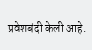प्रवेशबंदी केली आहे.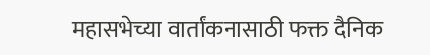महासभेच्या वार्तांकनासाठी फक्त दैनिक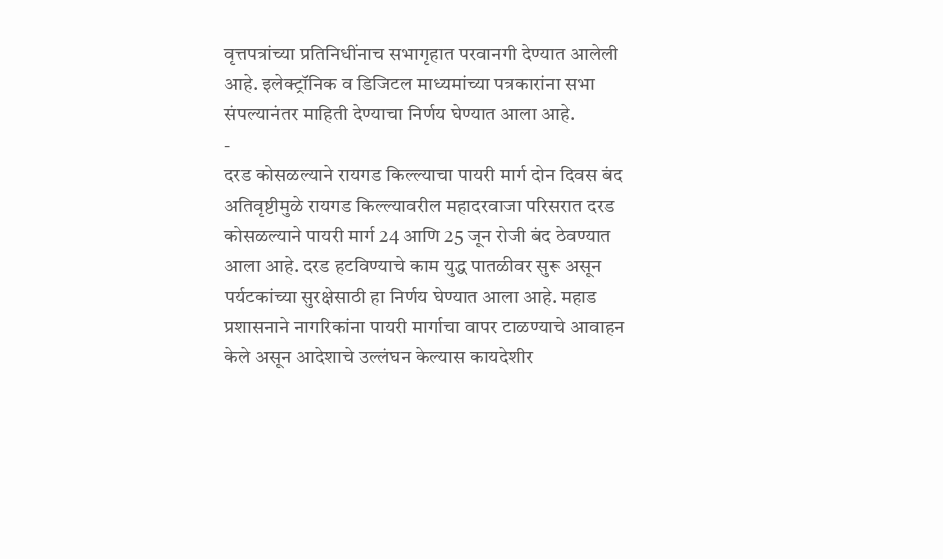वृत्तपत्रांच्या प्रतिनिधींनाच सभागृहात परवानगी देण्यात आलेली आहे. इलेक्ट्रॉनिक व डिजिटल माध्यमांच्या पत्रकारांना सभा संपल्यानंतर माहिती देण्याचा निर्णय घेण्यात आला आहे.
-
दरड कोसळल्याने रायगड किल्ल्याचा पायरी मार्ग दोन दिवस बंद
अतिवृष्टीमुळे रायगड किल्ल्यावरील महादरवाजा परिसरात दरड कोसळल्याने पायरी मार्ग 24 आणि 25 जून रोजी बंद ठेवण्यात आला आहे. दरड हटविण्याचे काम युद्ध पातळीवर सुरू असून पर्यटकांच्या सुरक्षेसाठी हा निर्णय घेण्यात आला आहे. महाड प्रशासनाने नागरिकांना पायरी मार्गाचा वापर टाळण्याचे आवाहन केले असून आदेशाचे उल्लंघन केल्यास कायदेशीर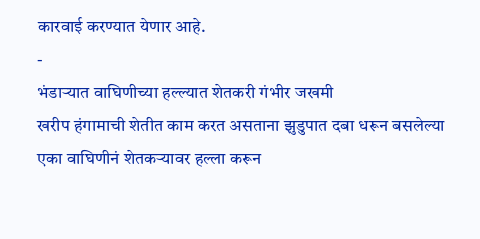कारवाई करण्यात येणार आहे.
-
भंडाऱ्यात वाघिणीच्या हल्ल्यात शेतकरी गंभीर जखमी
खरीप हंगामाची शेतीत काम करत असताना झुडुपात दबा धरून बसलेल्या एका वाघिणीनं शेतकऱ्यावर हल्ला करून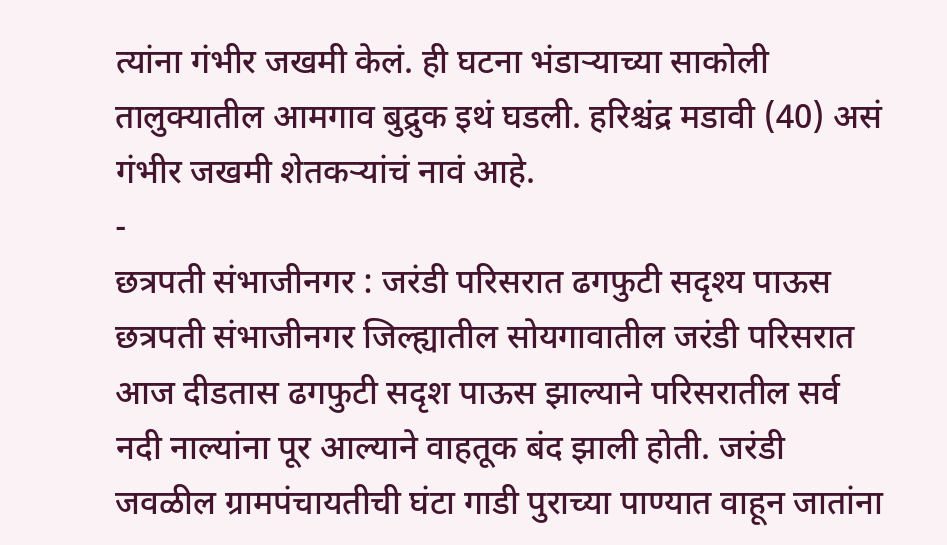त्यांना गंभीर जखमी केलं. ही घटना भंडाऱ्याच्या साकोली तालुक्यातील आमगाव बुद्रुक इथं घडली. हरिश्चंद्र मडावी (40) असं गंभीर जखमी शेतकऱ्यांचं नावं आहे.
-
छत्रपती संभाजीनगर : जरंडी परिसरात ढगफुटी सदृश्य पाऊस
छत्रपती संभाजीनगर जिल्ह्यातील सोयगावातील जरंडी परिसरात आज दीडतास ढगफुटी सदृश पाऊस झाल्याने परिसरातील सर्व नदी नाल्यांना पूर आल्याने वाहतूक बंद झाली होती. जरंडी जवळील ग्रामपंचायतीची घंटा गाडी पुराच्या पाण्यात वाहून जातांना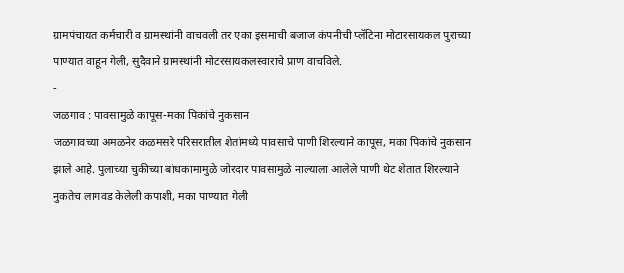ग्रामपंचायत कर्मचारी व ग्रामस्थांनी वाचवली तर एका इसमाची बजाज कंपनीची प्लॅटिना मोटारसायकल पुराच्या पाण्यात वाहून गेली, सुदैवाने ग्रामस्थांनी मोटरसायकलस्वाराचे प्राण वाचविले.
-
जळगाव : पावसामुळे कापूस-मका पिकांचे नुकसान
जळगावच्या अमळनेर कळमसरे परिसरातील शेतांमध्ये पावसाचे पाणी शिरल्याने कापूस, मका पिकांचे नुकसान झाले आहे. पुलाच्या चुकीच्या बांधकामामुळे जोरदार पावसामुळे नाल्याला आलेले पाणी थेट शेतात शिरल्याने नुकतेच लागवड केलेली कपाशी, मका पाण्यात गेली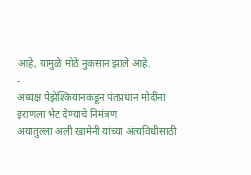आहे, यामुळे मोठे नुकसान झाले आहे.
-
अध्यक्ष पेझेश्कियानकडून पंतप्रधान मोदींना इराणला भेट देण्याचे निमंत्रण
अयातुल्ला अली खामेनी यांच्या अंत्यविधीसाठी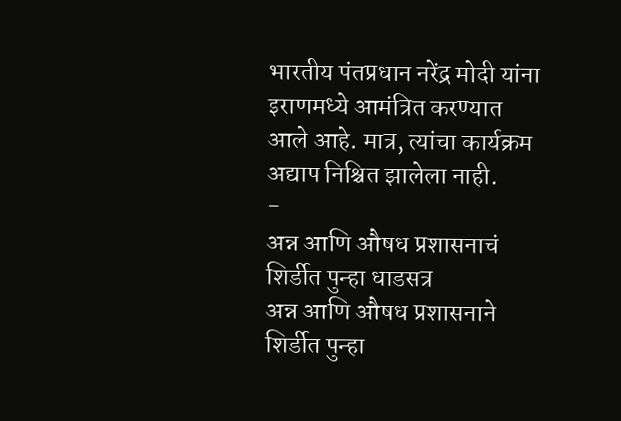भारतीय पंतप्रधान नरेंद्र मोदी यांना इराणमध्ये आमंत्रित करण्यात आले आहे. मात्र, त्यांचा कार्यक्रम अद्याप निश्चित झालेला नाही.
-
अन्न आणि औषध प्रशासनाचं शिर्डीत पुन्हा धाडसत्र
अन्न आणि औषध प्रशासनाने शिर्डीत पुन्हा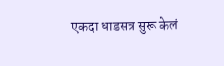एकदा धाडसत्र सुरू केलं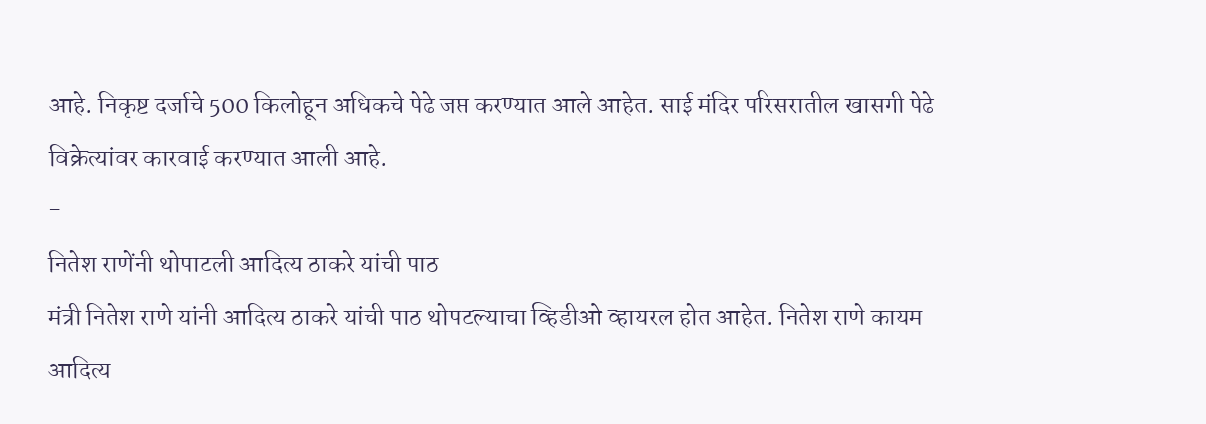आहे. निकृष्ट दर्जाचे 500 किलोहून अधिकचे पेढे जप्त करण्यात आले आहेत. साई मंदिर परिसरातील खासगी पेढे विक्रेत्यांवर कारवाई करण्यात आली आहे.
-
नितेश राणेंनी थोपाटली आदित्य ठाकरे यांची पाठ
मंत्री नितेश राणे यांनी आदित्य ठाकरे यांची पाठ थोपटल्याचा व्हिडीओ व्हायरल होत आहेत. नितेश राणे कायम आदित्य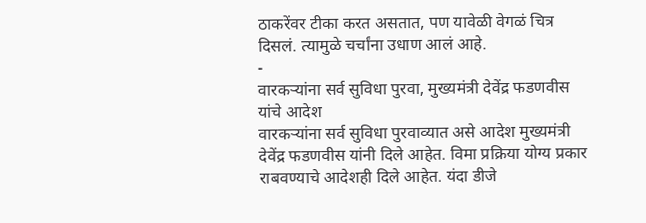ठाकरेंवर टीका करत असतात, पण यावेळी वेगळं चित्र दिसलं. त्यामुळे चर्चांना उधाण आलं आहे.
-
वारकऱ्यांना सर्व सुविधा पुरवा, मुख्यमंत्री देवेंद्र फडणवीस यांचे आदेश
वारकऱ्यांना सर्व सुविधा पुरवाव्यात असे आदेश मुख्यमंत्री देवेंद्र फडणवीस यांनी दिले आहेत. विमा प्रक्रिया योग्य प्रकार राबवण्याचे आदेशही दिले आहेत. यंदा डीजे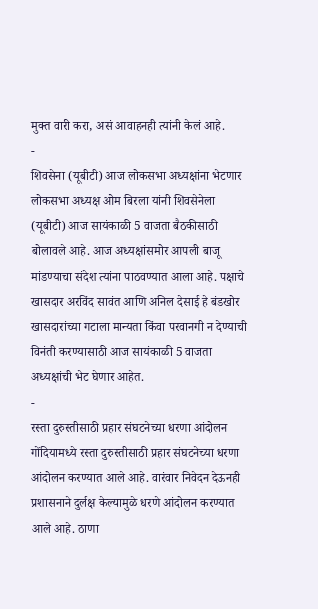मुक्त वारी करा, असं आवाहनही त्यांनी केलं आहे.
-
शिवसेना (यूबीटी) आज लोकसभा अध्यक्षांना भेटणार
लोकसभा अध्यक्ष ओम बिरला यांनी शिवसेनेला (यूबीटी) आज सायंकाळी 5 वाजता बैठकीसाठी बोलावले आहे. आज अध्यक्षांसमोर आपली बाजू मांडण्याचा संदेश त्यांना पाठवण्यात आला आहे. पक्षाचे खासदार अरविंद सावंत आणि अनिल देसाई हे बंडखोर खासदारांच्या गटाला मान्यता किंवा परवानगी न देण्याची विनंती करण्यासाठी आज सायंकाळी 5 वाजता अध्यक्षांची भेट घेणार आहेत.
-
रस्ता दुरुस्तीसाठी प्रहार संघटनेच्या धरणा आंदोलन
गोंदियामध्ये रस्ता दुरुस्तीसाठी प्रहार संघटनेच्या धरणा आंदोलन करण्यात आले आहे. वारंवार निवेदन देऊनही प्रशासनाने दुर्लक्ष केल्यामुळे धरणे आंदोलन करण्यात आले आहे. ठाणा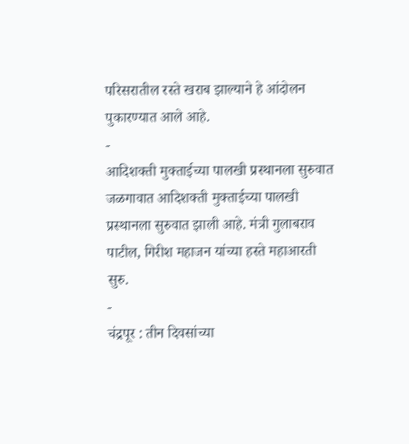परिसरातील रस्ते खराब झाल्याने हे आंदोलन पुकारण्यात आले आहे.
-
आदिशक्ती मुक्ताईच्या पालखी प्रस्थानला सुरुवात
जळगावात आदिशक्ती मुक्ताईच्या पालखी प्रस्थानला सुरुवात झाली आहे. मंत्री गुलाबराव पाटील, गिरीश महाजन यांच्या हस्ते महाआरती सुरु.
-
चंद्रपूर : तीन दिवसांच्या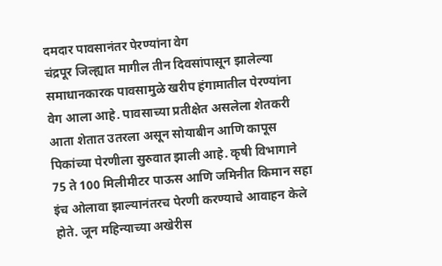दमदार पावसानंतर पेरण्यांना वेग
चंद्रपूर जिल्ह्यात मागील तीन दिवसांपासून झालेल्या समाधानकारक पावसामुळे खरीप हंगामातील पेरण्यांना वेग आला आहे. पावसाच्या प्रतीक्षेत असलेला शेतकरी आता शेतात उतरला असून सोयाबीन आणि कापूस पिकांच्या पेरणीला सुरुवात झाली आहे. कृषी विभागाने 75 ते 100 मिलीमीटर पाऊस आणि जमिनीत किमान सहा इंच ओलावा झाल्यानंतरच पेरणी करण्याचे आवाहन केले होते. जून महिन्याच्या अखेरीस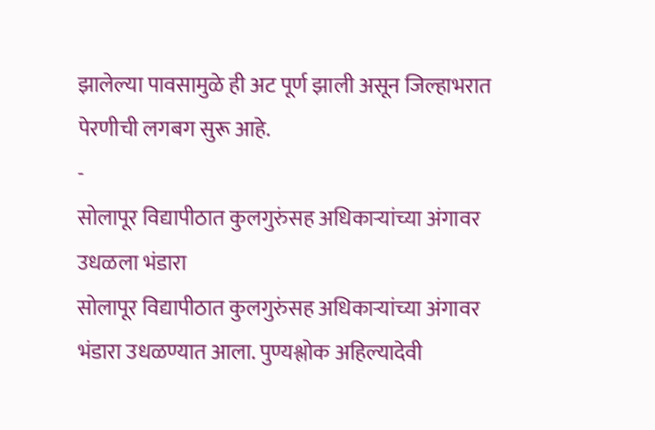झालेल्या पावसामुळे ही अट पूर्ण झाली असून जिल्हाभरात पेरणीची लगबग सुरू आहे.
-
सोलापूर विद्यापीठात कुलगुरुंसह अधिकाऱ्यांच्या अंगावर उधळला भंडारा
सोलापूर विद्यापीठात कुलगुरुंसह अधिकाऱ्यांच्या अंगावर भंडारा उधळण्यात आला. पुण्यश्लोक अहिल्यादेवी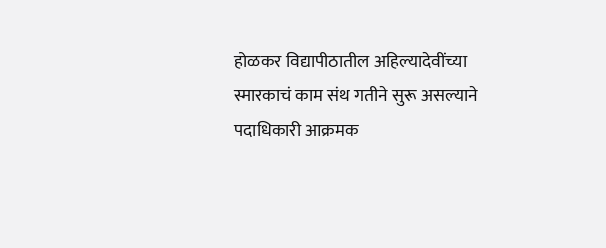होळकर विद्यापीठातील अहिल्यादेवींच्या स्मारकाचं काम संथ गतीने सुरू असल्याने पदाधिकारी आक्रमक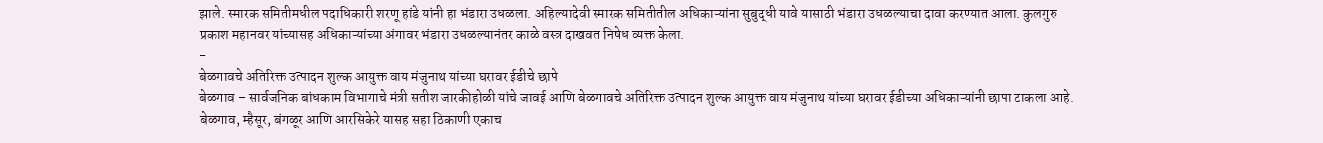झाले. स्मारक समितीमधील पदाधिकारी शरणू हांडे यांनी हा भंडारा उधळला. अहिल्यादेवी स्मारक समितीतील अधिकाऱ्यांना सुबुद्धी यावे यासाठी भंडारा उधळल्याचा दावा करण्यात आला. कुलगुरु प्रकाश महानवर यांच्यासह अधिकाऱ्यांच्या अंगावर भंडारा उधळल्यानंतर काळे वस्त्र दाखवत निषेध व्यक्त केला.
-
बेळगावचे अतिरिक्त उत्पादन शुल्क आयुक्त वाय मंजुनाथ यांच्या घरावर ईडीचे छापे
बेळगाव – सार्वजनिक बांधकाम विभागाचे मंत्री सतीश जारकीहोळी यांचे जावई आणि बेळगावचे अतिरिक्त उत्पादन शुल्क आयुक्त वाय मंजुनाथ यांच्या घरावर ईडीच्या अधिकाऱ्यांनी छापा टाकला आहे. बेळगाव, म्हैसूर, बंगळूर आणि आरसिकेरे यासह सहा ठिकाणी एकाच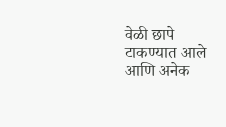वेळी छापे टाकण्यात आले आणि अनेक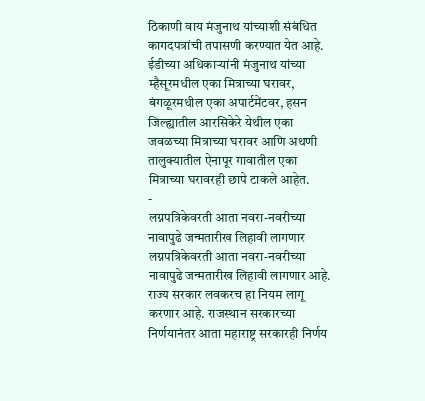ठिकाणी वाय मंजुनाथ यांच्याशी संबंधित कागदपत्रांची तपासणी करण्यात येत आहे. ईडीच्या अधिकाऱ्यांनी मंजुनाथ यांच्या म्हैसूरमधील एका मित्राच्या घरावर, बंगळूरमधील एका अपार्टमेंटवर, हसन जिल्ह्यातील आरसिकेरे येथील एका जवळच्या मित्राच्या घरावर आणि अथणी तालुक्यातील ऐनापूर गावातील एका मित्राच्या घरावरही छापे टाकले आहेत.
-
लग्नपत्रिकेवरती आता नवरा-नवरीच्या नावापुढे जन्मतारीख लिहावी लागणार
लग्नपत्रिकेवरती आता नवरा-नवरीच्या नावापुढे जन्मतारीख लिहावी लागणार आहे. राज्य सरकार लवकरच हा नियम लागू करणार आहे. राजस्थान सरकारच्या निर्णयानंतर आता महाराष्ट्र सरकारही निर्णय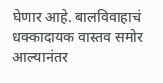घेणार आहे. बालविवाहाचं धक्कादायक वास्तव समोर आल्यानंतर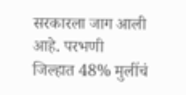सरकारला जाग आली आहे. परभणी जिल्हात 48% मुलींचं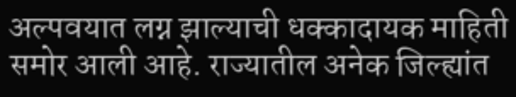अल्पवयात लग्न झाल्याची धक्कादायक माहिती समोर आली आहे. राज्यातील अनेक जिल्ह्यांत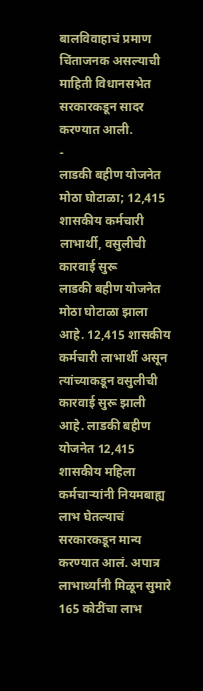बालविवाहाचं प्रमाण चिंताजनक असल्याची माहिती विधानसभेत सरकारकडून सादर करण्यात आली.
-
लाडकी बहीण योजनेत मोठा घोटाळा; 12,415 शासकीय कर्मचारी लाभार्थी, वसुलीची कारवाई सुरू
लाडकी बहीण योजनेत मोठा घोटाळा झाला आहे. 12,415 शासकीय कर्मचारी लाभार्थी असून त्यांच्याकडून वसुलीची कारवाई सुरू झाली आहे. लाडकी बहीण योजनेत 12,415 शासकीय महिला कर्मचाऱ्यांनी नियमबाह्य लाभ घेतल्याचं सरकारकडून मान्य करण्यात आलं. अपात्र लाभार्थ्यांनी मिळून सुमारे 165 कोटींचा लाभ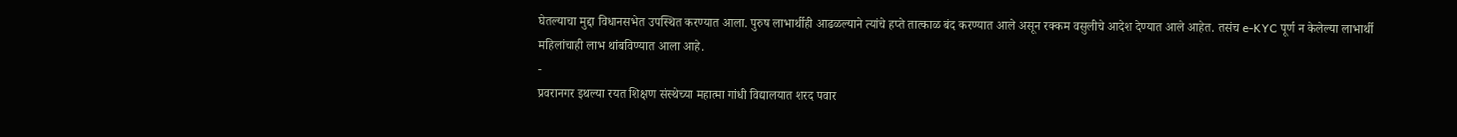घेतल्याचा मुद्दा विधानसभेत उपस्थित करण्यात आला. पुरुष लाभार्थीही आढळल्याने त्यांचे हप्ते तात्काळ बंद करण्यात आले असून रक्कम वसुलीचे आदेश देण्यात आले आहेत. तसंच e-KYC पूर्ण न केलेल्या लाभार्थी महिलांचाही लाभ थांबविण्यात आला आहे.
-
प्रवरानगर इथल्या रयत शिक्षण संस्थेच्या महात्मा गांधी विद्यालयात शरद पवार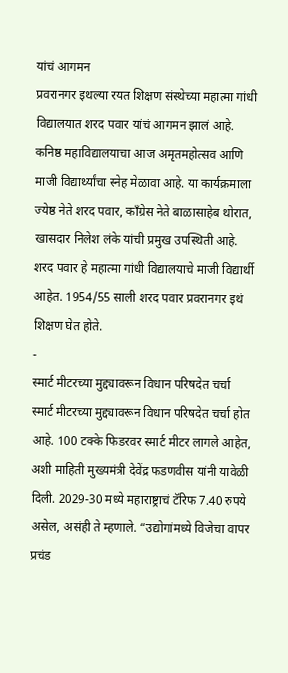यांचं आगमन
प्रवरानगर इथल्या रयत शिक्षण संस्थेच्या महात्मा गांधी विद्यालयात शरद पवार यांचं आगमन झालं आहे. कनिष्ठ महाविद्यालयाचा आज अमृतमहोत्सव आणि माजी विद्यार्थ्यांचा स्नेह मेळावा आहे. या कार्यक्रमाला ज्येष्ठ नेते शरद पवार, कॉंग्रेस नेते बाळासाहेब थोरात, खासदार निलेश लंके यांची प्रमुख उपस्थिती आहे. शरद पवार हे महात्मा गांधी विद्यालयाचे माजी विद्यार्थी आहेत. 1954/55 साली शरद पवार प्रवरानगर इथं शिक्षण घेत होते.
-
स्मार्ट मीटरच्या मुद्द्यावरून विधान परिषदेत चर्चा
स्मार्ट मीटरच्या मुद्द्यावरून विधान परिषदेत चर्चा होत आहे. 100 टक्के फिडरवर स्मार्ट मीटर लागले आहेत, अशी माहिती मुख्यमंत्री देवेंद्र फडणवीस यांनी यावेळी दिली. 2029-30 मध्ये महाराष्ट्राचं टॅरिफ 7.40 रुपये असेल, असंही ते म्हणाले. “उद्योगांमध्ये विजेचा वापर प्रचंड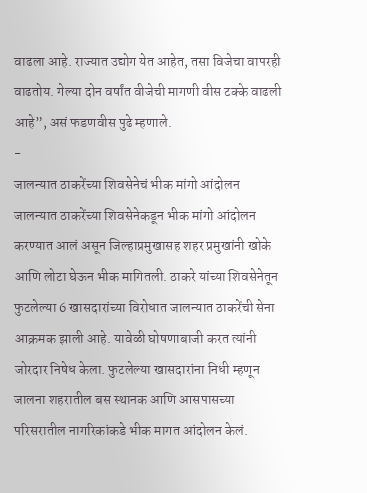वाढला आहे. राज्यात उद्योग येत आहेत, तसा विजेचा वापरही वाढतोय. गेल्या दोन वर्षांत वीजेची मागणी वीस टक्के वाढली आहे”, असं फडणवीस पुढे म्हणाले.
-
जालन्यात ठाकरेंच्या शिवसेनेचं भीक मांगो आंदोलन
जालन्यात ठाकरेंच्या शिवसेनेकडून भीक मांगो आंदोलन करण्यात आलं असून जिल्हाप्रमुखासह शहर प्रमुखांनी खोके आणि लोटा घेऊन भीक मागितली. ठाकरे यांच्या शिवसेनेतून फुटलेल्या 6 खासदारांच्या विरोधात जालन्यात ठाकरेंची सेना आक्रमक झाली आहे. यावेळी घोषणाबाजी करत त्यांनी जोरदार निषेध केला. फुटलेल्या खासदारांना निधी म्हणून जालना शहरातील बस स्थानक आणि आसपासच्या परिसरातील नागरिकांकडे भीक मागत आंदोलन केलं.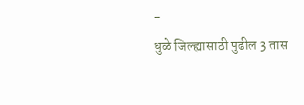-
धुळे जिल्ह्यासाठी पुढील 3 तास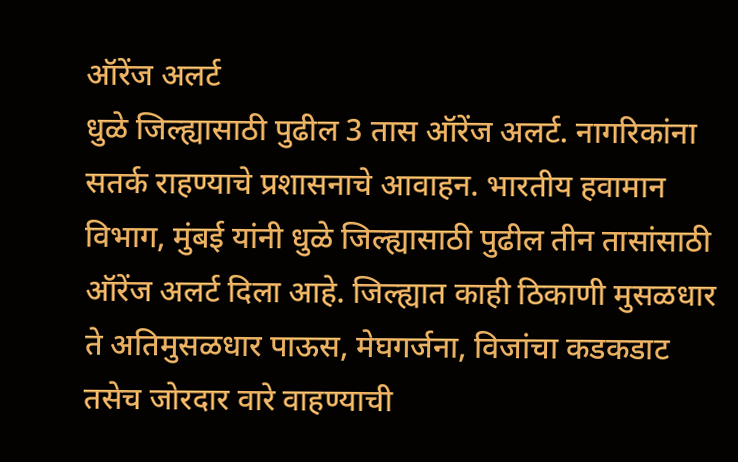ऑरेंज अलर्ट
धुळे जिल्ह्यासाठी पुढील 3 तास ऑरेंज अलर्ट. नागरिकांना सतर्क राहण्याचे प्रशासनाचे आवाहन. भारतीय हवामान विभाग, मुंबई यांनी धुळे जिल्ह्यासाठी पुढील तीन तासांसाठी ऑरेंज अलर्ट दिला आहे. जिल्ह्यात काही ठिकाणी मुसळधार ते अतिमुसळधार पाऊस, मेघगर्जना, विजांचा कडकडाट तसेच जोरदार वारे वाहण्याची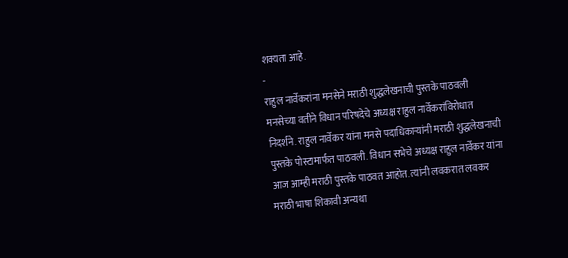शक्यता आहे.
-
राहुल नार्वेकरांना मनसेने मराठी शुद्धलेखनाची पुस्तके पाठवली
मनसेच्या वतीने विधान परिषदेचे अध्यक्ष राहुल नार्वेकरांविरोधात निदर्शने. राहुल नार्वेकर यांना मनसे पदाधिकाऱ्यांनी मराठी शुद्धलेखनाची पुस्तके पोस्टामार्फत पाठवली. विधान सभेचे अध्यक्ष राहुल नार्वेकर यांना आज आम्ही मराठी पुस्तके पाठवत आहोत. त्यांनी लवकरात लवकर मराठी भाषा शिकावी अन्यथा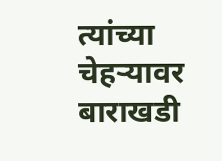त्यांच्या चेहऱ्यावर बाराखडी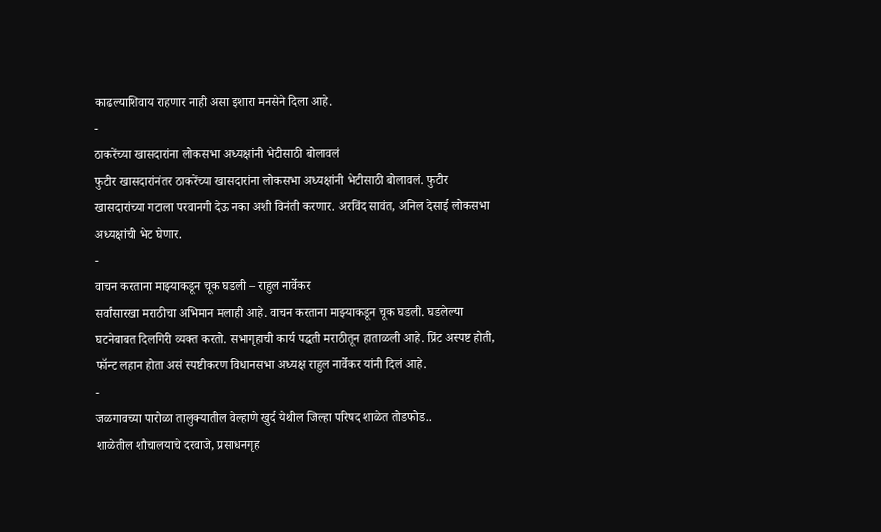काढल्याशिवाय राहणार नाही असा इशारा मनसेने दिला आहे.
-
ठाकरेंच्या खासदारांना लोकसभा अध्यक्षांनी भेटीसाठी बोलावलं
फुटीर खासदारांनंतर ठाकरेंच्या खासदारांना लोकसभा अध्यक्षांनी भेटीसाठी बोलावलं. फुटीर खासदारांच्या गटाला परवानगी देऊ नका अशी विनंती करणार. अरविंद सावंत, अनिल देसाई लोकसभा अध्यक्षांची भेट घेणार.
-
वाचन करताना माझ्याकडून चूक घडली – राहुल नार्वेकर
सर्वांसारखा मराठीचा अभिमान मलाही आहे. वाचन करताना माझ्याकडून चूक घडली. घडलेल्या घटनेबाबत दिलगिरी व्यक्त करतो. सभागृहाची कार्य पद्धती मराठीतून हाताळली आहे. प्रिंट अस्पष्ट होती, फॉन्ट लहान होता असं स्पष्टीकरण विधानसभा अध्यक्ष राहुल नार्वेकर यांनी दिलं आहे.
-
जळगावच्या पारोळा तालुक्यातील वेल्हाणे खुर्द येथील जिल्हा परिषद शाळेत तोडफोड..
शाळेतील शौचालयाचे दरवाजे, प्रसाधनगृह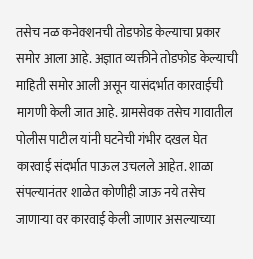तसेच नळ कनेक्शनची तोडफोड केल्याचा प्रकार समोर आला आहे. अज्ञात व्यक्तीने तोडफोड केल्याची माहिती समोर आली असून यासंदर्भात कारवाईची मागणी केली जात आहे. ग्रामसेवक तसेच गावातील पोलीस पाटील यांनी घटनेची गंभीर दखल घेत कारवाई संदर्भात पाऊल उचलले आहेत. शाळा संपल्यानंतर शाळेत कोणीही जाऊ नये तसेच जाणाऱ्या वर कारवाई केली जाणार असल्याच्या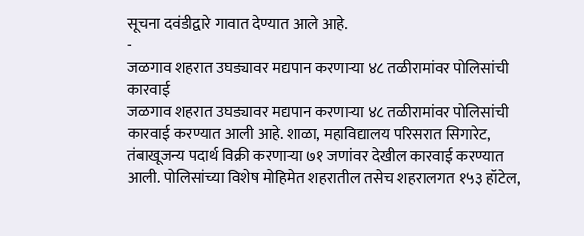सूचना दवंडीद्वारे गावात देण्यात आले आहे.
-
जळगाव शहरात उघड्यावर मद्यपान करणाऱ्या ४८ तळीरामांवर पोलिसांची कारवाई
जळगाव शहरात उघड्यावर मद्यपान करणाऱ्या ४८ तळीरामांवर पोलिसांची कारवाई करण्यात आली आहे. शाळा, महाविद्यालय परिसरात सिगारेट, तंबाखूजन्य पदार्थ विक्री करणाऱ्या ७१ जणांवर देखील कारवाई करण्यात आली. पोलिसांच्या विशेष मोहिमेत शहरातील तसेच शहरालगत १५३ हॉटेल,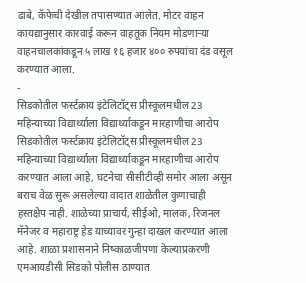ढाबे, कॅफेची देखील तपासण्यात आलेत. मोटर वाहन कायद्यानुसार कारवाई करून वाहतूक नियम मोडणाऱ्या वाहनचालकांकडून ५ लाख १६ हजार ४०० रुपयांचा दंड वसूल करण्यात आला.
-
सिडकोतील फर्स्टक्राय इंटेलिटॉट्स प्रीस्कूलमधील 23 महिन्याच्या विद्यार्थ्याला विद्यार्थ्याकडून मारहाणीचा आरोप
सिडकोतील फर्स्टक्राय इंटेलिटॉट्स प्रीस्कूलमधील 23 महिन्याच्या विद्यार्थ्याला विद्यार्थ्याकडून मारहाणीचा आरोप करण्यात आला आहे, घटनेचा सीसीटीव्ही समोर आला असून बराच वेळ सुरू असलेल्या वादात शाळेतील कुणाचाही हस्तक्षेप नाही. शाळेच्या प्राचार्य, सीईओ, मालक, रिजनल मॅनेजर व महाराष्ट्र हेड याच्यावर गुन्हा दाखल करण्यात आला आहे. शाळा प्रशासनाने निष्काळजीपणा केल्याप्रकरणी एमआयडीसी सिडको पोलीस ठाण्यात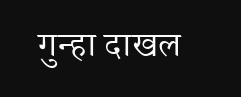गुन्हा दाखल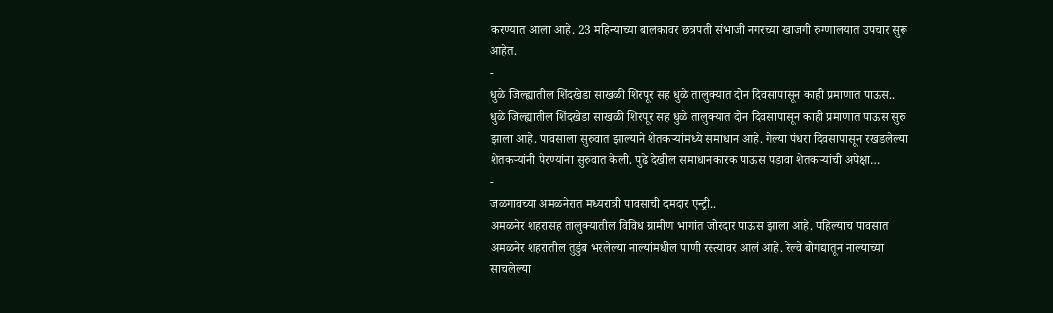करण्यात आला आहे. 23 महिन्याच्या बालकावर छत्रपती संभाजी नगरच्या खाजगी रुग्णालयात उपचार सुरू आहेत.
-
धुळे जिल्ह्यातील शिंदखेडा साखळी शिरपूर सह धुळे तालुक्यात दोन दिवसापासून काही प्रमाणात पाऊस..
धुळे जिल्ह्यातील शिंदखेडा साखळी शिरपूर सह धुळे तालुक्यात दोन दिवसापासून काही प्रमाणात पाऊस सुरु झाला आहे. पावसाला सुरुवात झाल्याने शेतकऱ्यांमध्ये समाधान आहे. गेल्या पंधरा दिवसापासून रखडलेल्या शेतकऱ्यांनी पेरण्यांना सुरुवात केली. पुढे देखील समाधानकारक पाऊस पडावा शेतकऱ्यांची अपेक्षा…
-
जळगावच्या अमळनेरात मध्यरात्री पावसाची दमदार एन्ट्री..
अमळनेर शहरासह तालुक्यातील विविध ग्रामीण भागांत जोरदार पाऊस झाला आहे. पहिल्याच पावसात अमळनेर शहरातील तुडुंब भरलेल्या नाल्यांमधील पाणी रस्त्यावर आलं आहे. रेल्वे बोगद्यातून नाल्याच्या साचलेल्या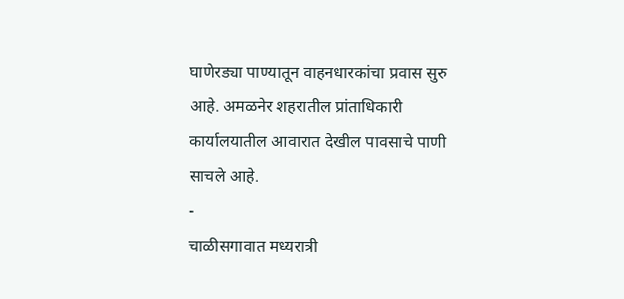घाणेरड्या पाण्यातून वाहनधारकांचा प्रवास सुरु आहे. अमळनेर शहरातील प्रांताधिकारी कार्यालयातील आवारात देखील पावसाचे पाणी साचले आहे.
-
चाळीसगावात मध्यरात्री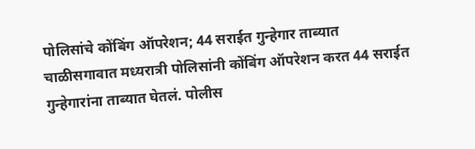पोलिसांचे कोंबिंग ऑपरेशन; 44 सराईत गुन्हेगार ताब्यात
चाळीसगावात मध्यरात्री पोलिसांनी कोंबिंग ऑपरेशन करत 44 सराईत गुन्हेगारांना ताब्यात घेतलं. पोलीस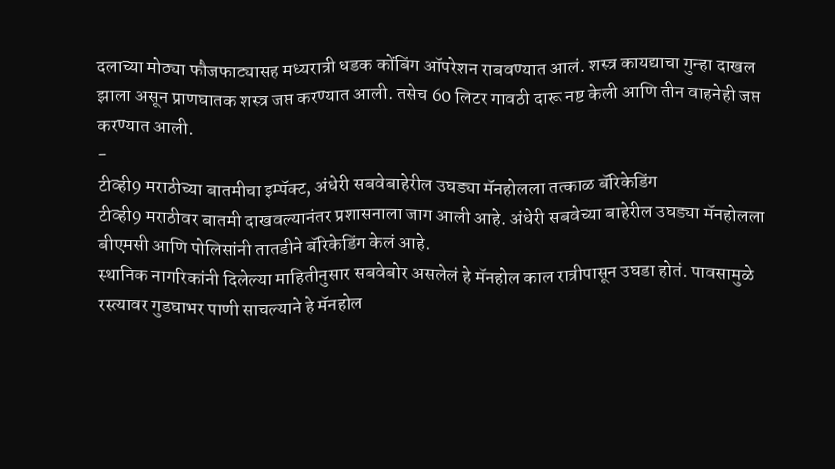दलाच्या मोठ्या फौजफाट्यासह मध्यरात्री धडक कोंबिंग ऑपरेशन राबवण्यात आलं. शस्त्र कायद्याचा गुन्हा दाखल झाला असून प्राणघातक शस्त्र जप्त करण्यात आली. तसेच 60 लिटर गावठी दारू नष्ट केली आणि तीन वाहनेही जप्त करण्यात आली.
-
टीव्ही9 मराठीच्या बातमीचा इम्पॅक्ट, अंधेरी सबवेबाहेरील उघड्या मॅनहोलला तत्काळ बॅरिकेडिंग
टीव्ही9 मराठीवर बातमी दाखवल्यानंतर प्रशासनाला जाग आली आहे. अंधेरी सबवेच्या बाहेरील उघड्या मॅनहोलला बीएमसी आणि पोलिसांनी तातडीने बॅरिकेडिंग केलं आहे.
स्थानिक नागरिकांनी दिलेल्या माहितीनुसार सबवेबोर असलेलं हे मॅनहोल काल रात्रीपासून उघडा होतं. पावसामुळे रस्त्यावर गुडघाभर पाणी साचल्याने हे मॅनहोल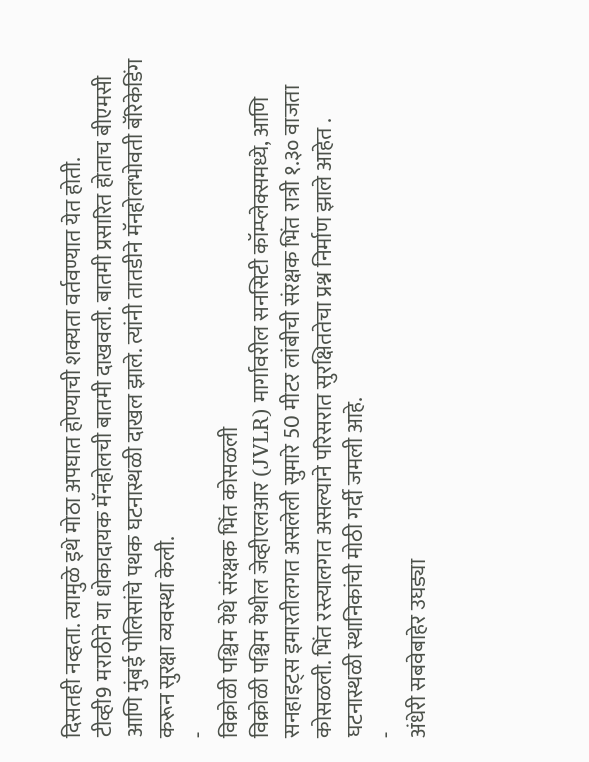दिसतही नव्हता. त्यामुळे इथे मोठा अपघात होण्याची शक्यता वर्तवण्यात येत होती.
टीव्ही9 मराठीने या धोकादायक मॅनहोलची बातमी दाखवली. बातमी प्रसारित होताच बीएमसी आणि मुंबई पोलिसांचे पथक घटनास्थळी दाखल झाले. त्यांनी तातडीने मॅनहोलभोवती बॅरिकेडिंग करून सुरक्षा व्यवस्था केली.
-
विक्रोळी पश्चिम येथे संरक्षक भिंत कोसळली
विक्रोळी पश्चिम येथील जेव्हीएलआर (JVLR) मार्गावरील सनसिटी कॉम्प्लेक्समध्ये, आणि सनहाइट्स इमारतीलगत असलेली सुमारे 50 मीटर लांबीची संरक्षक भिंत रात्री १.३० वाजता कोसळली. भिंत रस्त्यालगत असल्याने परिसरात सुरक्षिततेचा प्रश्न निर्माण झाले आहेत . घटनास्थळी स्थानिकांची मोठी गर्दी जमली आहे.
-
अंधेरी सबवेबाहेर उघड्या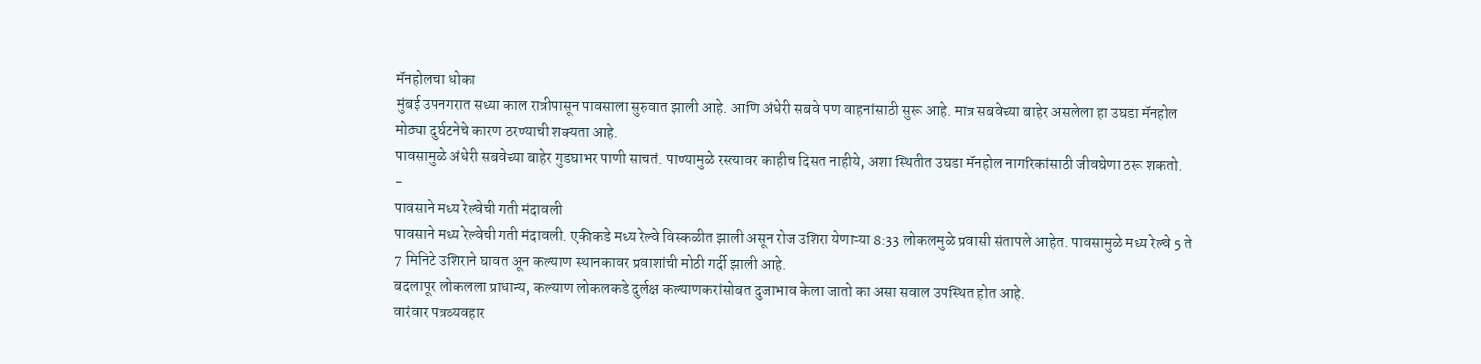मॅनहोलचा धोका
मुंबई उपनगरात सध्या काल रात्रीपासून पावसाला सुरुवात झाली आहे. आणि अंधेरी सबवे पण वाहनांसाठी सुरू आहे. मात्र सबवेच्या बाहेर असलेला हा उघडा मॅनहोल मोठ्या दुर्घटनेचे कारण ठरण्याची शक्यता आहे.
पावसामुळे अंधेरी सबवेच्या बाहेर गुडघाभर पाणी साचतं. पाण्यामुळे रस्त्यावर काहीच दिसत नाहीये, अशा स्थितीत उघडा मॅनहोल नागरिकांसाठी जीवघेणा ठरू शकतो.
-
पावसाने मध्य रेल्वेची गती मंदावली
पावसाने मध्य रेल्वेची गती मंदावली. एकीकडे मध्य रेल्वे विस्कळीत झाली असून रोज उशिरा येणाऱ्या 8:33 लोकलमुळे प्रवासी संतापले आहेत. पावसामुळे मध्य रेल्वे 5 ते 7 मिनिटे उशिराने घावत अून कल्याण स्थानकावर प्रवाशांची मोठी गर्दी झाली आहे.
बदलापूर लोकलला प्राधान्य, कल्याण लोकलकडे दुर्लक्ष कल्याणकरांसोबत दुजाभाव केला जातो का असा सवाल उपस्थित होत आहे.
वारंवार पत्रव्यवहार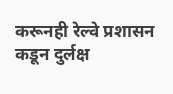करूनही रेल्वे प्रशासन कडून दुर्लक्ष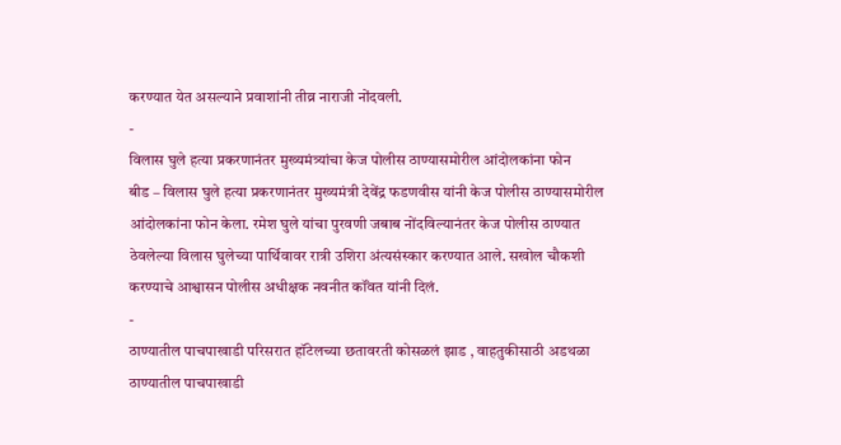करण्यात येत असल्याने प्रवाशांनी तीव्र नाराजी नोंदवली.
-
विलास घुले हत्या प्रकरणानंतर मुख्यमंत्र्यांचा केज पोलीस ठाण्यासमोरील आंदोलकांना फोन
बीड – विलास घुले हत्या प्रकरणानंतर मुख्यमंत्री देवेंद्र फडणवीस यांनी केज पोलीस ठाण्यासमोरील आंदोलकांना फोन केला. रमेश घुले यांचा पुरवणी जबाब नोंदविल्यानंतर केज पोलीस ठाण्यात ठेवलेल्या विलास घुलेच्या पार्थिवावर रात्री उशिरा अंत्यसंस्कार करण्यात आले. सखोल चौकशी करण्याचे आश्वासन पोलीस अधीक्षक नवनीत कॉंवत यांनी दिलं.
-
ठाण्यातील पाचपाखाडी परिसरात हॉटेलच्या छतावरती कोसळलं झाड , वाहतुकीसाठी अडथळा
ठाण्यातील पाचपाखाडी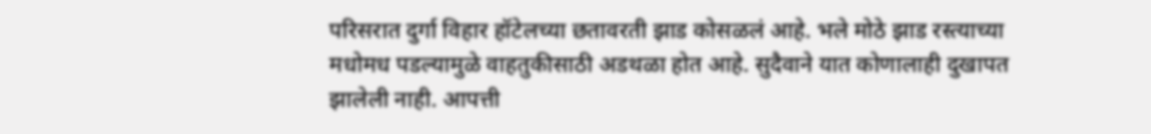परिसरात दुर्गा विहार हॉटेलच्या छतावरती झाड कोसळलं आहे. भले मोठे झाड रस्त्याच्या मधोमध पडल्यामुळे वाहतुकीसाठी अडथळा होत आहे. सुदैवाने यात कोणालाही दुखापत झालेली नाही. आपत्ती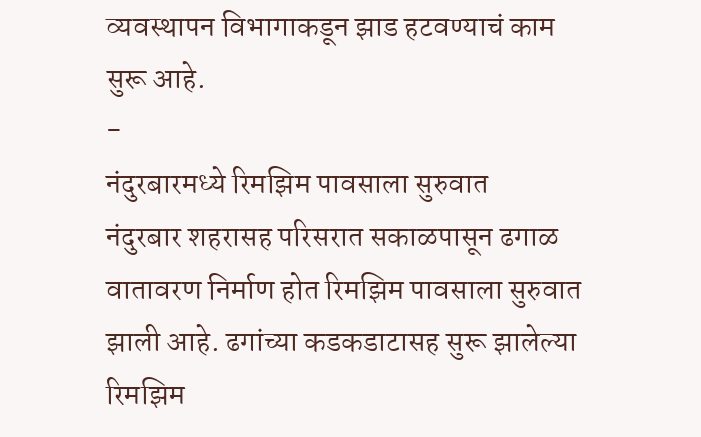व्यवस्थापन विभागाकडून झाड हटवण्याचं काम सुरू आहे.
-
नंदुरबारमध्ये रिमझिम पावसाला सुरुवात
नंदुरबार शहरासह परिसरात सकाळपासून ढगाळ वातावरण निर्माण होत रिमझिम पावसाला सुरुवात झाली आहे. ढगांच्या कडकडाटासह सुरू झालेल्या रिमझिम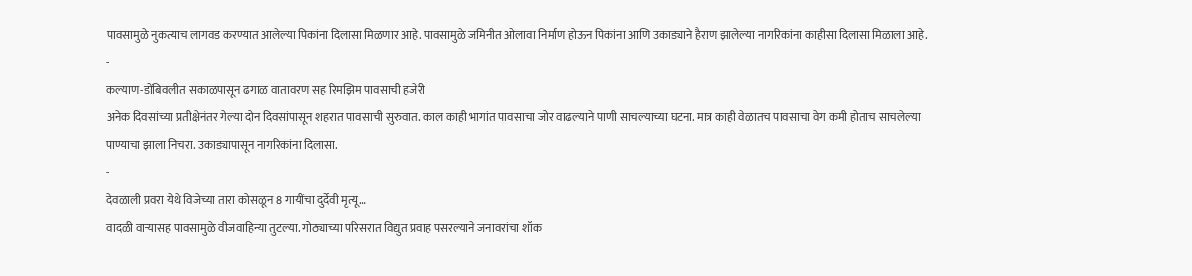पावसामुळे नुकत्याच लागवड करण्यात आलेल्या पिकांना दिलासा मिळणार आहे. पावसामुळे जमिनीत ओलावा निर्माण होऊन पिकांना आणि उकाड्याने हैराण झालेल्या नागरिकांना काहीसा दिलासा मिळाला आहे.
-
कल्याण-डोंबिवलीत सकाळपासून ढगाळ वातावरण सह रिमझिम पावसाची हजेरी
अनेक दिवसांच्या प्रतीक्षेनंतर गेल्या दोन दिवसांपासून शहरात पावसाची सुरुवात. काल काही भागांत पावसाचा जोर वाढल्याने पाणी साचल्याच्या घटना. मात्र काही वेळातच पावसाचा वेग कमी होताच साचलेल्या पाण्याचा झाला निचरा. उकाड्यापासून नागरिकांना दिलासा.
-
देवळाली प्रवरा येथे विजेच्या तारा कोसळून 8 गायींचा दुर्देवी मृत्यू…
वादळी वाऱ्यासह पावसामुळे वीजवाहिन्या तुटल्या. गोठ्याच्या परिसरात विद्युत प्रवाह पसरल्याने जनावरांचा शॉक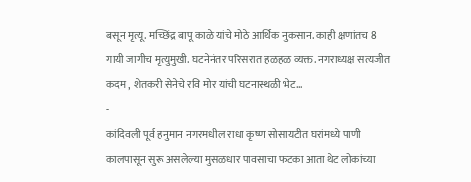बसून मृत्यू. मच्छिंद्र बापू काळे यांचे मोठे आर्थिक नुकसान. काही क्षणांतच 8 गायी जागीच मृत्युमुखी. घटनेनंतर परिसरात हळहळ व्यक्त. नगराध्यक्ष सत्यजीत कदम , शेतकरी सेनेचे रवि मोर यांची घटनास्थळी भेट…
-
कांदिवली पूर्व हनुमान नगरमधील राधा कृष्ण सोसायटीत घरांमध्ये पाणी
कालपासून सुरू असलेल्या मुसळधार पावसाचा फटका आता थेट लोकांच्या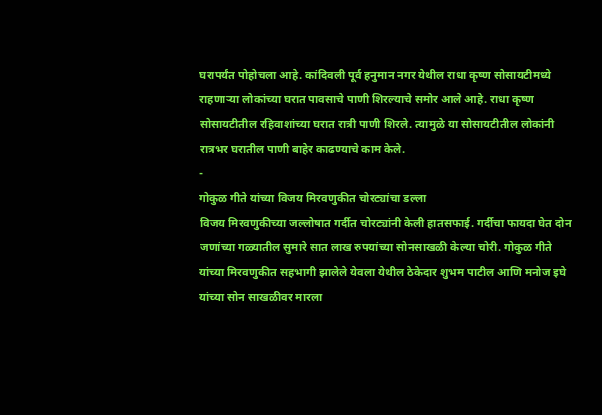घरापर्यंत पोहोचला आहे. कांदिवली पूर्व हनुमान नगर येथील राधा कृष्ण सोसायटीमध्ये राहणाऱ्या लोकांच्या घरात पावसाचे पाणी शिरल्याचे समोर आले आहे. राधा कृष्ण सोसायटीतील रहिवाशांच्या घरात रात्री पाणी शिरले. त्यामुळे या सोसायटीतील लोकांनी रात्रभर घरातील पाणी बाहेर काढण्याचे काम केले.
-
गोकुळ गीते यांच्या विजय मिरवणुकीत चोरट्यांचा डल्ला
विजय मिरवणुकीच्या जल्लोषात गर्दीत चोरट्यांनी केली हातसफाई. गर्दीचा फायदा घेत दोन जणांच्या गळ्यातील सुमारे सात लाख रुपयांच्या सोनसाखळी केल्या चोरी. गोकुळ गीते यांच्या मिरवणुकीत सहभागी झालेले येवला येथील ठेकेदार शुभम पाटील आणि मनोज इघे यांच्या सोन साखळीवर मारला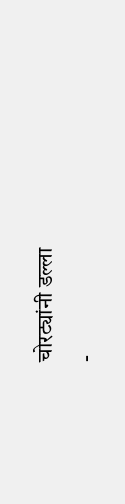चोरट्यांनी डल्ला
-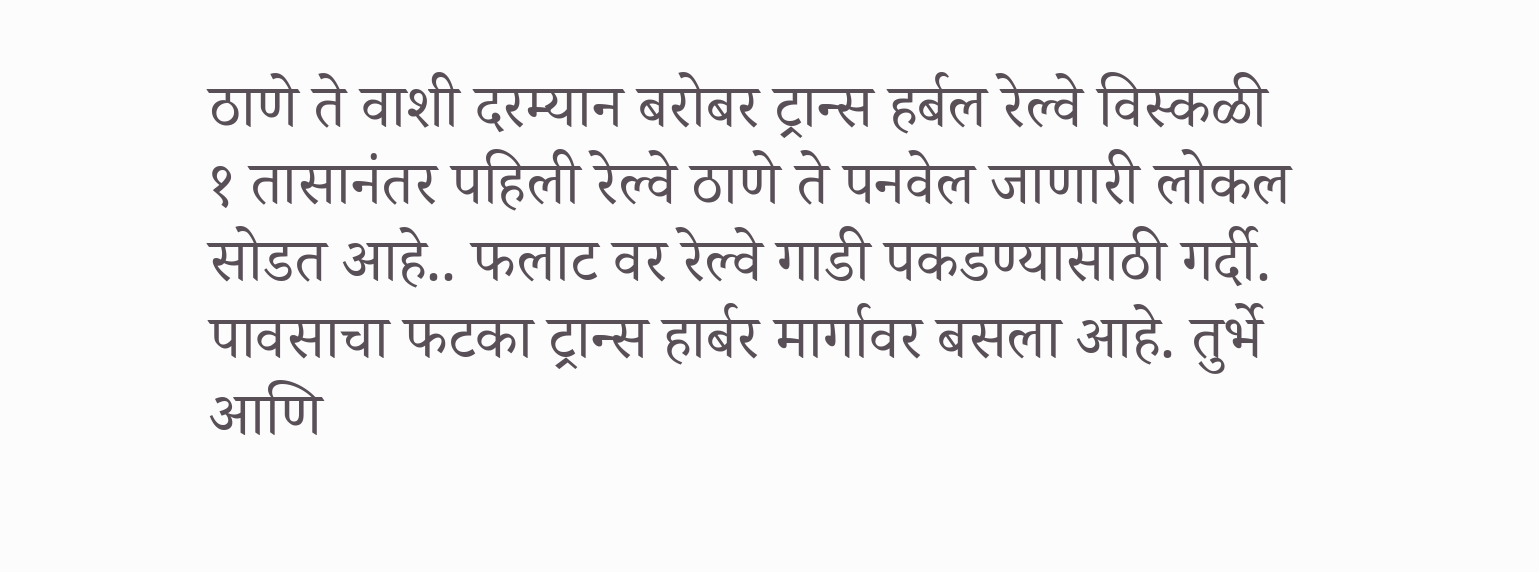ठाणे ते वाशी दरम्यान बरोबर ट्रान्स हर्बल रेल्वे विस्कळी
१ तासानंतर पहिली रेल्वे ठाणे ते पनवेल जाणारी लोकल सोडत आहे.. फलाट वर रेल्वे गाडी पकडण्यासाठी गर्दी. पावसाचा फटका ट्रान्स हार्बर मार्गावर बसला आहे. तुर्भे आणि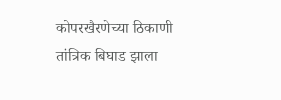कोपरखैरणेच्या ठिकाणी तांत्रिक बिघाड झाला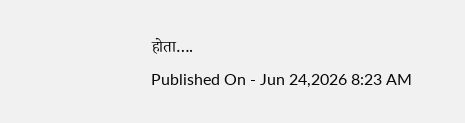होता….
Published On - Jun 24,2026 8:23 AM